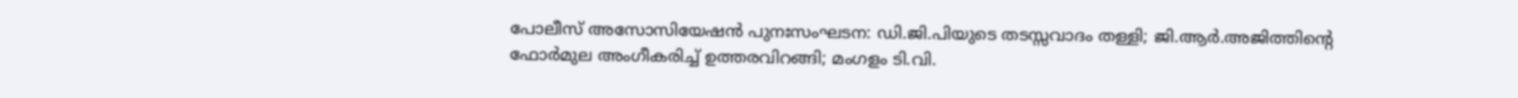പോലീസ് അസോസിയേഷന്‍ പുനഃസംഘടന: ഡി.ജി.പിയുടെ തടസ്സവാദം തള്ളി; ജി.ആര്‍.അജിത്തിന്റെ ഫോര്‍മുല അംഗീകരിച്ച് ഉത്തരവിറങ്ങി; മംഗളം ടി.വി.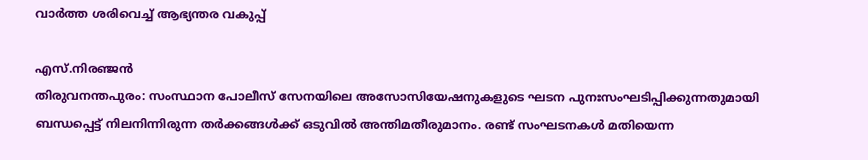വാര്‍ത്ത ശരിവെച്ച് ആഭ്യന്തര വകുപ്പ്

എസ്.നിരഞ്ജന്‍
തിരുവനന്തപുരം: സംസ്ഥാന പോലീസ് സേനയിലെ അസോസിയേഷനുകളുടെ ഘടന പുനഃസംഘടിപ്പിക്കുന്നതുമായി ബന്ധപ്പെട്ട് നിലനിന്നിരുന്ന തര്‍ക്കങ്ങള്‍ക്ക് ഒടുവില്‍ അന്തിമതീരുമാനം. രണ്ട് സംഘടനകള്‍ മതിയെന്ന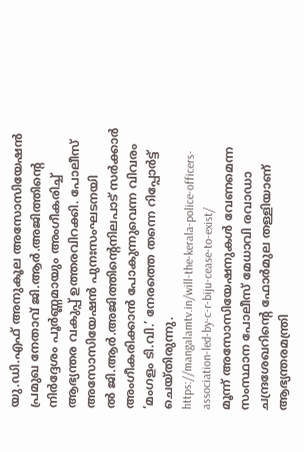യു.ഡി.എഫ് അനുകൂല അസോസിയേഷന്‍ പ്രമുഖ നേതാവ് ജി.ആര്‍.അജിത്തിന്റെ നിര്‍ദ്ദേശം പൂര്‍ണ്ണമായും അംഗീകരിച്ച് ആഭ്യന്തര വകുപ്പ് ഉത്തരവിറക്കി. പോലീസ് അസോസിയേഷന്‍ പുനഃസംഘടനയി
ല്‍ ജി.ആര്‍.അജിത്തിന്റെനിലപാട് സര്‍ക്കാര്‍ അംഗീകരിക്കാന്‍ പോകുന്നുവെന്ന വിവരം ‘മംഗളം ടി.വി.’ നേരത്തെ തന്നെ റിപ്പോര്‍ട്ട് ചെയ്തിരുന്നു.
https://mangalamtv.in/will-the-kerala-police-officers-association-led-by-c-r-biju-cease-to-exist/
മൂന്ന് അസോസിയേഷനുകള്‍ വേണമെന്ന സംസ്ഥാന പോലീസ് മേധാവി രവാഡാ ചന്ദ്രശേഖറിന്റെ ഫോര്‍മുല തള്ളിയാണ് ആഭ്യന്തരമന്ത്രി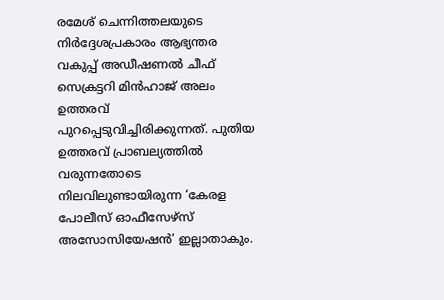രമേശ് ചെന്നിത്തലയുടെ നിര്‍ദ്ദേശപ്രകാരം ആഭ്യന്തര വകുപ്പ് അഡീഷണല്‍ ചീഫ് സെക്രട്ടറി മിന്‍ഹാജ് അലം ഉത്തരവ് പുറപ്പെടുവിച്ചിരിക്കുന്നത്. പുതിയ ഉത്തരവ് പ്രാബല്യത്തില്‍ വരുന്നതോടെ നിലവിലുണ്ടായിരുന്ന ‘കേരള പോലീസ് ഓഫീസേഴ്‌സ് അസോസിയേഷന്‍’ ഇല്ലാതാകും.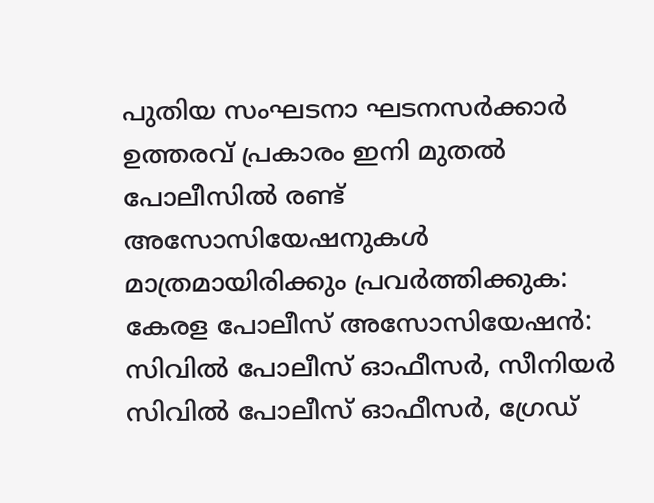പുതിയ സംഘടനാ ഘടനസര്‍ക്കാര്‍ ഉത്തരവ് പ്രകാരം ഇനി മുതല്‍ പോലീസില്‍ രണ്ട് അസോസിയേഷനുകള്‍ മാത്രമായിരിക്കും പ്രവര്‍ത്തിക്കുക:  കേരള പോലീസ് അസോസിയേഷന്‍: സിവില്‍ പോലീസ് ഓഫീസര്‍, സീനിയര്‍ സിവില്‍ പോലീസ് ഓഫീസര്‍, ഗ്രേഡ്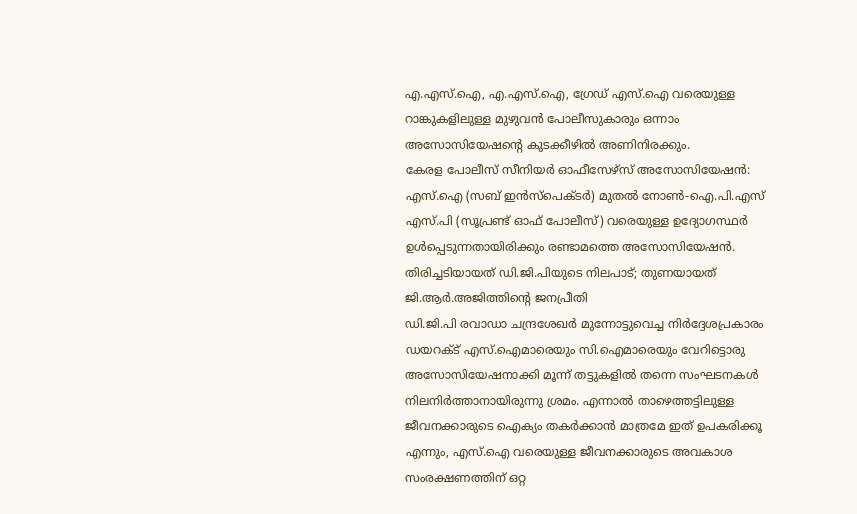എ.എസ്.ഐ, എ.എസ്.ഐ, ഗ്രേഡ് എസ്.ഐ വരെയുള്ള റാങ്കുകളിലുള്ള മുഴുവന്‍ പോലീസുകാരും ഒന്നാം അസോസിയേഷന്റെ കുടക്കീഴില്‍ അണിനിരക്കും.
കേരള പോലീസ് സീനിയര്‍ ഓഫീസേഴ്‌സ് അസോസിയേഷന്‍: എസ്.ഐ (സബ് ഇന്‍സ്‌പെക്ടര്‍) മുതല്‍ നോണ്‍-ഐ.പി.എസ് എസ്.പി (സൂപ്രണ്ട് ഓഫ് പോലീസ്) വരെയുള്ള ഉദ്യോഗസ്ഥര്‍ ഉള്‍പ്പെടുന്നതായിരിക്കും രണ്ടാമത്തെ അസോസിയേഷന്‍.
തിരിച്ചടിയായത് ഡി.ജി.പിയുടെ നിലപാട്; തുണയായത് ജി.ആര്‍.അജിത്തിന്റെ ജനപ്രീതി
ഡി.ജി.പി രവാഡാ ചന്ദ്രശേഖര്‍ മുന്നോട്ടുവെച്ച നിര്‍ദ്ദേശപ്രകാരം ഡയറക്ട് എസ്.ഐമാരെയും സി.ഐമാരെയും വേറിട്ടൊരു അസോസിയേഷനാക്കി മൂന്ന് തട്ടുകളില്‍ തന്നെ സംഘടനകള്‍ നിലനിര്‍ത്താനായിരുന്നു ശ്രമം. എന്നാല്‍ താഴെത്തട്ടിലുള്ള ജീവനക്കാരുടെ ഐക്യം തകര്‍ക്കാന്‍ മാത്രമേ ഇത് ഉപകരിക്കൂ എന്നും, എസ്.ഐ വരെയുള്ള ജീവനക്കാരുടെ അവകാശ സംരക്ഷണത്തിന് ഒറ്റ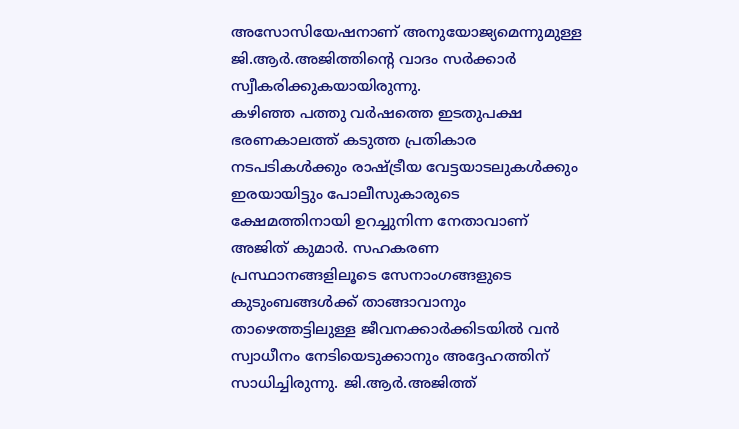അസോസിയേഷനാണ് അനുയോജ്യമെന്നുമുള്ള ജി.ആര്‍.അജിത്തിന്റെ വാദം സര്‍ക്കാര്‍ സ്വീകരിക്കുകയായിരുന്നു.
കഴിഞ്ഞ പത്തു വര്‍ഷത്തെ ഇടതുപക്ഷ ഭരണകാലത്ത് കടുത്ത പ്രതികാര നടപടികള്‍ക്കും രാഷ്ട്രീയ വേട്ടയാടലുകള്‍ക്കും ഇരയായിട്ടും പോലീസുകാരുടെ ക്ഷേമത്തിനായി ഉറച്ചുനിന്ന നേതാവാണ് അജിത് കുമാര്‍. സഹകരണ പ്രസ്ഥാനങ്ങളിലൂടെ സേനാംഗങ്ങളുടെ കുടുംബങ്ങള്‍ക്ക് താങ്ങാവാനും താഴെത്തട്ടിലുള്ള ജീവനക്കാര്‍ക്കിടയില്‍ വന്‍ സ്വാധീനം നേടിയെടുക്കാനും അദ്ദേഹത്തിന് സാധിച്ചിരുന്നു. ജി.ആര്‍.അജിത്ത്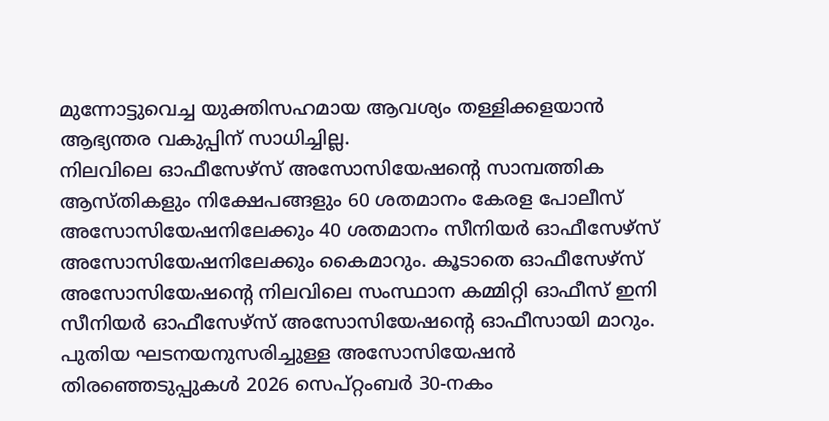മുന്നോട്ടുവെച്ച യുക്തിസഹമായ ആവശ്യം തള്ളിക്കളയാന്‍ ആഭ്യന്തര വകുപ്പിന് സാധിച്ചില്ല.
നിലവിലെ ഓഫീസേഴ്‌സ് അസോസിയേഷന്റെ സാമ്പത്തിക ആസ്തികളും നിക്ഷേപങ്ങളും 60 ശതമാനം കേരള പോലീസ് അസോസിയേഷനിലേക്കും 40 ശതമാനം സീനിയര്‍ ഓഫീസേഴ്‌സ് അസോസിയേഷനിലേക്കും കൈമാറും. കൂടാതെ ഓഫീസേഴ്‌സ് അസോസിയേഷന്റെ നിലവിലെ സംസ്ഥാന കമ്മിറ്റി ഓഫീസ് ഇനി സീനിയര്‍ ഓഫീസേഴ്‌സ് അസോസിയേഷന്റെ ഓഫീസായി മാറും.
പുതിയ ഘടനയനുസരിച്ചുള്ള അസോസിയേഷന്‍ തിരഞ്ഞെടുപ്പുകള്‍ 2026 സെപ്റ്റംബര്‍ 30-നകം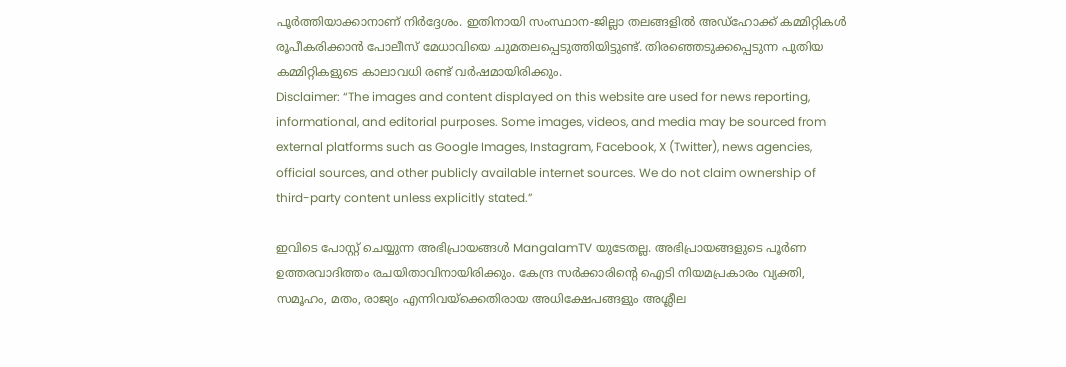പൂര്‍ത്തിയാക്കാനാണ് നിര്‍ദ്ദേശം. ഇതിനായി സംസ്ഥാന-ജില്ലാ തലങ്ങളില്‍ അഡ്‌ഹോക്ക് കമ്മിറ്റികള്‍ രൂപീകരിക്കാന്‍ പോലീസ് മേധാവിയെ ചുമതലപ്പെടുത്തിയിട്ടുണ്ട്. തിരഞ്ഞെടുക്കപ്പെടുന്ന പുതിയ കമ്മിറ്റികളുടെ കാലാവധി രണ്ട് വര്‍ഷമായിരിക്കും.
Disclaimer: “The images and content displayed on this website are used for news reporting, informational, and editorial purposes. Some images, videos, and media may be sourced from external platforms such as Google Images, Instagram, Facebook, X (Twitter), news agencies, official sources, and other publicly available internet sources. We do not claim ownership of third-party content unless explicitly stated.”

ഇവിടെ പോസ്റ്റ് ചെയ്യുന്ന അഭിപ്രായങ്ങൾ MangalamTV യുടേതല്ല. അഭിപ്രായങ്ങളുടെ പൂർണ ഉത്തരവാദിത്തം രചയിതാവിനായിരിക്കും. കേന്ദ്ര സർക്കാരിന്റെ ഐടി നിയമപ്രകാരം വ്യക്തി, സമൂഹം, മതം, രാജ്യം എന്നിവയ്ക്കെതിരായ അധിക്ഷേപങ്ങളും അശ്ലീല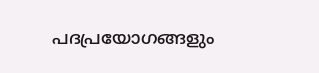പദപ്രയോഗങ്ങളും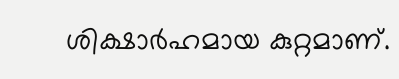ശിക്ഷാർഹമായ കുറ്റമാണ്.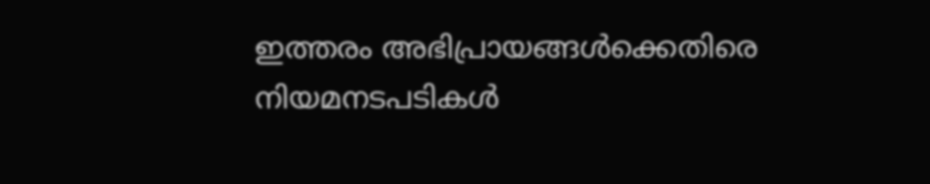ഇത്തരം അഭിപ്രായങ്ങൾക്കെതിരെ നിയമനടപടികൾ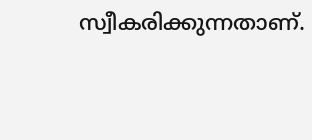സ്വീകരിക്കുന്നതാണ്.